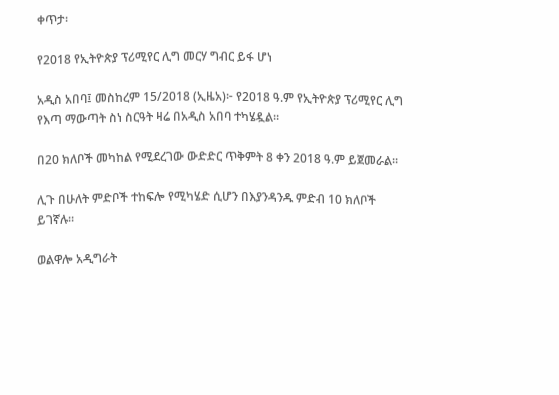ቀጥታ፡

የ2018 የኢትዮጵያ ፕሪሚየር ሊግ መርሃ ግብር ይፋ ሆነ

አዲስ አበባ፤ መስከረም 15/2018 (ኢዜአ)፦ የ2018 ዓ.ም የኢትዮጵያ ፕሪሚየር ሊግ የእጣ ማውጣት ስነ ስርዓት ዛሬ በአዲስ አበባ ተካሄዷል።

በ20 ክለቦች መካከል የሚደረገው ውድድር ጥቅምት 8 ቀን 2018 ዓ.ም ይጀመራል።

ሊጉ በሁለት ምድቦች ተከፍሎ የሚካሄድ ሲሆን በእያንዳንዱ ምድብ 10 ክለቦች ይገኛሉ።

ወልዋሎ አዲግራት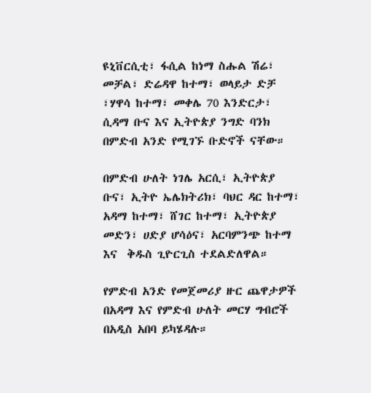ዩኒቨርሲቲ፣ ፋሲል ከነማ ስሑል ሽሬ፣ መቻል፣ ድሬዳዋ ከተማ፣ ወላይታ ድቻ ፣ሃዋሳ ከተማ፣ መቀሌ 70 እንድርታ፣ ሲዳማ ቡና እና ኢትዮጵያ ንግድ ባንክ በምድብ አንድ የሚገኙ ቡድኖች ናቸው።

በምድብ ሁለት ነገሌ አርሲ፣ ኢትዮጵያ ቡና፣ ኢትዮ ኤሌክትሪክ፣ ባህር ዳር ከተማ፣ አዳማ ከተማ፣ ሸገር ከተማ፣ ኢትዮጵያ መድን፣ ሀድያ ሆሳዕና፣ አርባምንጭ ከተማ እና  ቅዱስ ጊዮርጊስ ተደልድለዋል።

የምድብ አንድ የመጀመሪያ ዙር ጨዋታዎች በአዳማ እና የምድብ ሁለት መርሃ ግብሮች በአዲስ አበባ ይካሄዳሉ።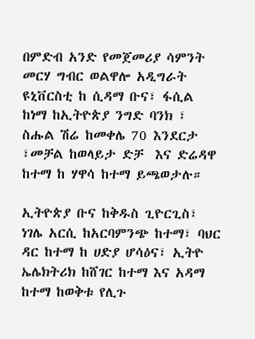በምድብ አንድ የመጀመሪያ ሳምንት መርሃ ግብር ወልዋሎ አዲግራት ዩኒቨርስቲ ከ ሲዳማ ቡና፣ ፋሲል ከነማ ከኢትዮጵያ ንግድ ባንክ ፣ ስሑል ሽሬ ከመቀሌ 70 እንደርታ ፣መቻል ከወላይታ ድቻ  እና ድሬዳዋ ከተማ ከ ሃዋሳ ከተማ ይጫወታሉ።

ኢትዮጵያ ቡና ከቅዱስ ጊዮርጊስ፣  ነገሌ አርሲ ከአርባምንጭ ከተማ፣ ባህር ዳር ከተማ ከ ሀድያ ሆሳዕና፣ ኢትዮ ኤሌክትሪክ ከሸገር ከተማ እና አዳማ ከተማ ከወቅቱ የሊጉ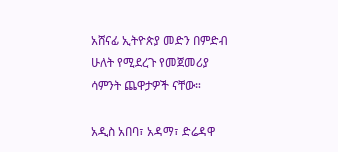አሸናፊ ኢትዮጵያ መድን በምድብ ሁለት የሚደረጉ የመጀመሪያ ሳምንት ጨዋታዎች ናቸው።

አዲስ አበባ፣ አዳማ፣ ድሬዳዋ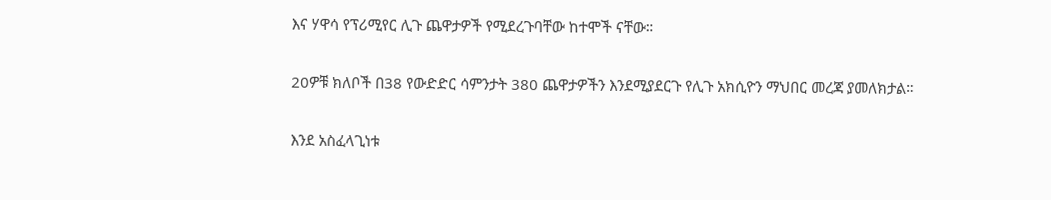እና ሃዋሳ የፕሪሚየር ሊጉ ጨዋታዎች የሚደረጉባቸው ከተሞች ናቸው።

20ዎቹ ክለቦች በ38 የውድድር ሳምንታት 380 ጨዋታዎችን እንደሚያደርጉ የሊጉ አክሲዮን ማህበር መረጃ ያመለክታል።

እንደ አስፈላጊነቱ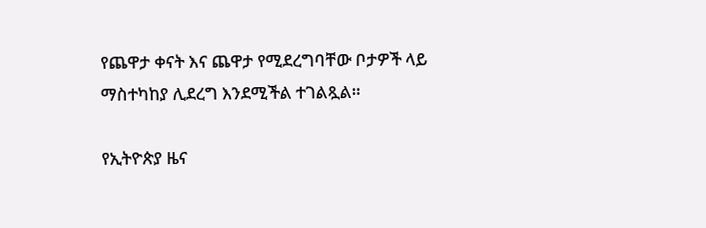የጨዋታ ቀናት እና ጨዋታ የሚደረግባቸው ቦታዎች ላይ ማስተካከያ ሊደረግ እንደሚችል ተገልጿል።

የኢትዮጵያ ዜና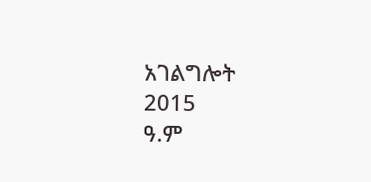አገልግሎት
2015
ዓ.ም